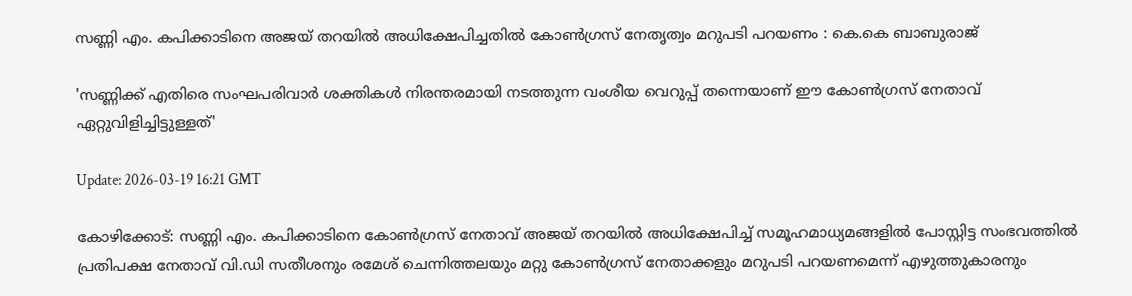സണ്ണി എം. കപിക്കാടിനെ അജയ് തറയില്‍ അധിക്ഷേപിച്ചതില്‍ കോണ്‍ഗ്രസ് നേതൃത്വം മറുപടി പറയണം : കെ.കെ ബാബുരാജ്

'സണ്ണിക്ക് എതിരെ സംഘപരിവാര്‍ ശക്തികള്‍ നിരന്തരമായി നടത്തുന്ന വംശീയ വെറുപ്പ് തന്നെയാണ് ഈ കോണ്‍ഗ്രസ് നേതാവ് ഏറ്റുവിളിച്ചിട്ടുള്ളത്'

Update: 2026-03-19 16:21 GMT

കോഴിക്കോട്: സണ്ണി എം. കപിക്കാടിനെ കോണ്‍ഗ്രസ് നേതാവ് അജയ് തറയില്‍ അധിക്ഷേപിച്ച് സമൂഹമാധ്യമങ്ങളില്‍ പോസ്റ്റിട്ട സംഭവത്തില്‍ പ്രതിപക്ഷ നേതാവ് വി.ഡി സതീശനും രമേശ് ചെന്നിത്തലയും മറ്റു കോണ്‍ഗ്രസ് നേതാക്കളും മറുപടി പറയണമെന്ന് എഴുത്തുകാരനും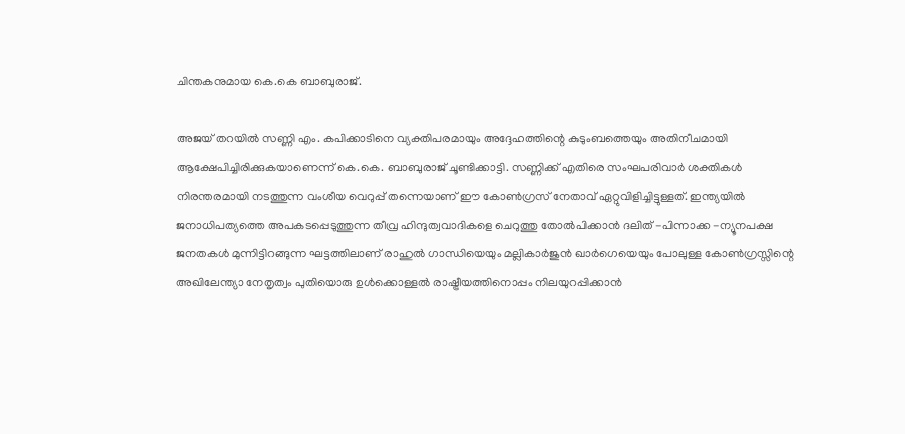ചിന്തകനുമായ കെ.കെ ബാബുരാജ്.

അജയ് തറയില്‍ സണ്ണി എം. കപിക്കാടിനെ വ്യക്തിപരമായും അദ്ദേഹത്തിന്റെ കുടുംബത്തെയും അതിനീചമായി ആക്ഷേപിച്ചിരിക്കുകയാണെന്ന് കെ.കെ. ബാബുരാജ് ചൂണ്ടിക്കാട്ടി. സണ്ണിക്ക് എതിരെ സംഘപരിവാര്‍ ശക്തികള്‍ നിരന്തരമായി നടത്തുന്ന വംശീയ വെറുപ്പ് തന്നെയാണ് ഈ കോണ്‍ഗ്രസ് നേതാവ് ഏറ്റുവിളിച്ചിട്ടുള്ളത്. ഇന്ത്യയില്‍ ജനാധിപത്യത്തെ അപകടപ്പെടുത്തുന്ന തീവ്ര ഹിന്ദുത്വവാദികളെ ചെറുത്തു തോല്‍പിക്കാന്‍ ദലിത് -പിന്നാക്ക -ന്യൂനപക്ഷ ജനതകള്‍ മുന്നിട്ടിറങ്ങുന്ന ഘട്ടത്തിലാണ് രാഹുല്‍ ഗാന്ധിയെയും മല്ലികാര്‍ജുന്‍ ഖാര്‍ഗെയെയും പോലുള്ള കോണ്‍ഗ്രസ്സിന്റെ അഖിലേന്ത്യാ നേതൃത്വം പുതിയൊരു ഉള്‍ക്കൊള്ളല്‍ രാഷ്ട്രീയത്തിനൊപ്പം നിലയുറപ്പിക്കാന്‍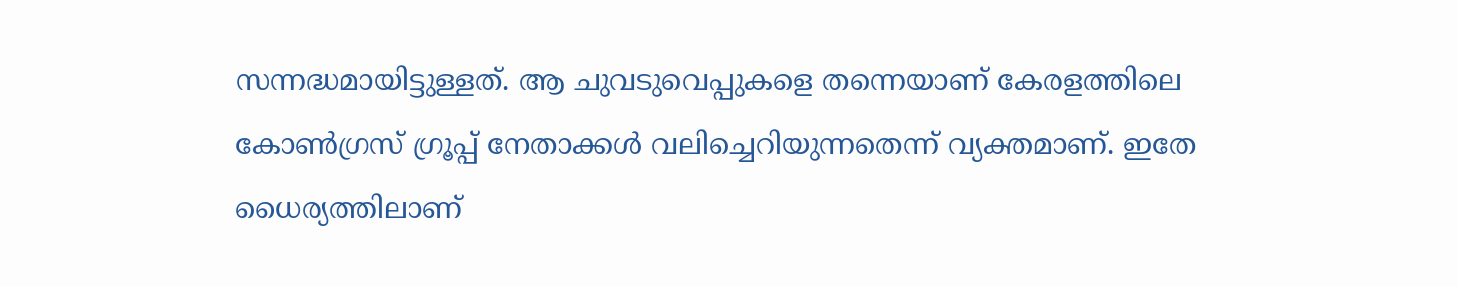സന്നദ്ധമായിട്ടുള്ളത്. ആ ചുവടുവെപ്പുകളെ തന്നെയാണ് കേരളത്തിലെ കോണ്‍ഗ്രസ് ഗ്രൂപ്പ് നേതാക്കള്‍ വലിച്ചെറിയുന്നതെന്ന് വ്യക്തമാണ്. ഇതേ ധൈര്യത്തിലാണ്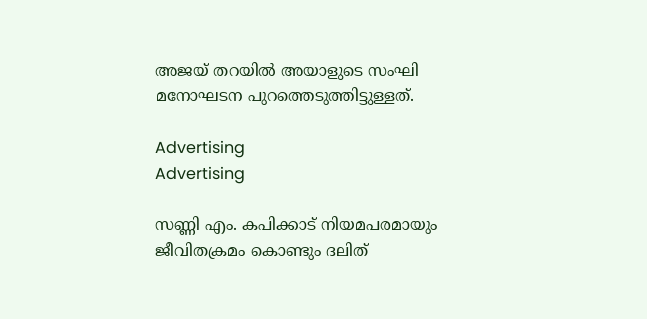അജയ് തറയില്‍ അയാളുടെ സംഘി മനോഘടന പുറത്തെടുത്തിട്ടുള്ളത്.

Advertising
Advertising

സണ്ണി എം. കപിക്കാട് നിയമപരമായും ജീവിതക്രമം കൊണ്ടും ദലിത്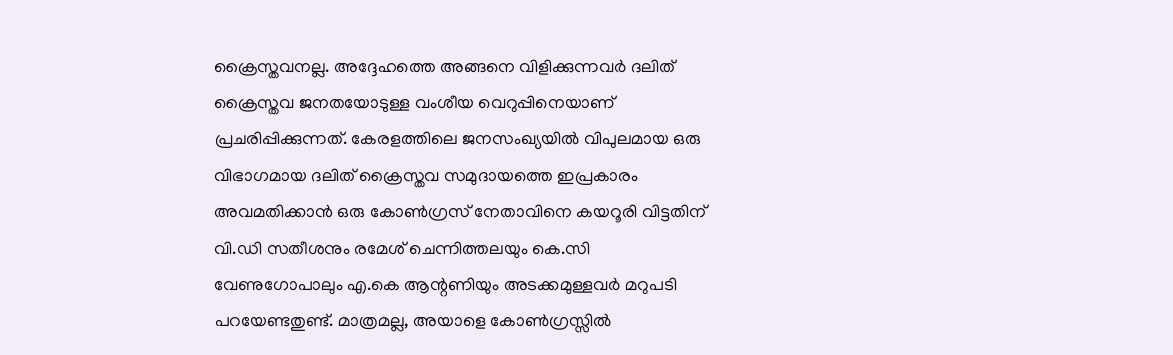ക്രൈസ്തവനല്ല. അദ്ദേഹത്തെ അങ്ങനെ വിളിക്കുന്നവര്‍ ദലിത് ക്രൈസ്തവ ജനതയോടുള്ള വംശീയ വെറുപ്പിനെയാണ് പ്രചരിപ്പിക്കുന്നത്. കേരളത്തിലെ ജനസംഖ്യയില്‍ വിപുലമായ ഒരു വിഭാഗമായ ദലിത് ക്രൈസ്തവ സമുദായത്തെ ഇപ്രകാരം അവമതിക്കാന്‍ ഒരു കോണ്‍ഗ്രസ് നേതാവിനെ കയറൂരി വിട്ടതിന് വി.ഡി സതീശനും രമേശ് ചെന്നിത്തലയും കെ.സി വേണുഗോപാലും എ.കെ ആന്റണിയും അടക്കമുള്ളവര്‍ മറുപടി പറയേണ്ടതുണ്ട്. മാത്രമല്ല, അയാളെ കോണ്‍ഗ്രസ്സില്‍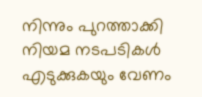നിന്നും പുറത്താക്കി നിയമ നടപടികള്‍ എടുക്കുകയും വേണം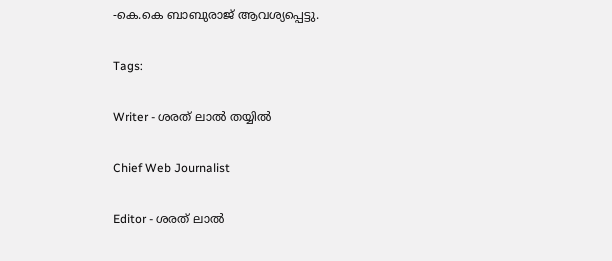-കെ.കെ ബാബുരാജ് ആവശ്യപ്പെട്ടു.

Tags:

Writer - ശരത് ലാൽ തയ്യിൽ

Chief Web Journalist

Editor - ശരത് ലാൽ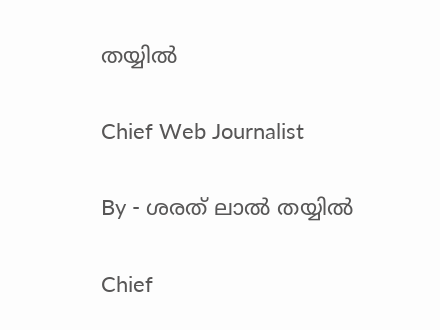തയ്യിൽ

Chief Web Journalist

By - ശരത് ലാൽ തയ്യിൽ

Chief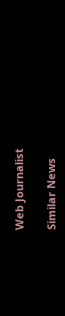Web Journalist

Similar News